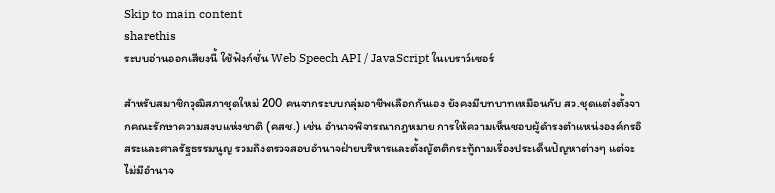Skip to main content
sharethis
ระบบอ่านออกเสียงนี้ ใช้ฟังก์ชั่น Web Speech API / JavaScript ในเบราว์เซอร์

สำหรับสมาชิกวุฒิสภาชุดใหม่ 200 คนจากระบบกลุ่มอาชีพเลือกกันเอง ยังคงมีบทบาทเหมือนกับ สว.ชุดแต่งตั้งจากคณะรักษาความสงบแห่งชาติ (คสช.) เช่น อำนาจพิจารณากฎหมาย การให้ความเห็นชอบผู้ดำรงตำแหน่งองค์กรอิสระและศาลรัฐธรรมนูญ รวมถึงตรวจสอบอำนาจฝ่ายบริหารและตั้งญัตติกระทู้ถามเรื่องประเด็นปัญหาต่างๆ แต่จะไม่มีอำนาจ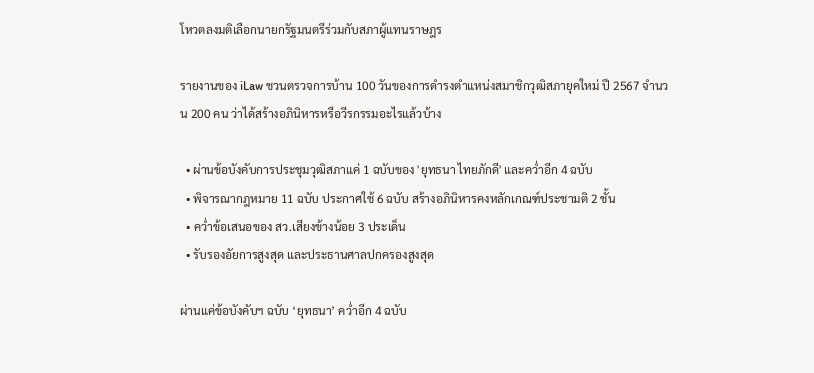โหวตลงมติเลือกนายกรัฐมนตรีร่วมกับสภาผู้แทนราษฎร

รายงานของ iLaw ชวนตรวจการบ้าน 100 วันของการดำรงตำแหน่งสมาชิกวุฒิสภายุคใหม่ ปี 2567 จำนวน 200 คน ว่าได้สร้างอภินิหารหรือวีรกรรมอะไรแล้วบ้าง

  • ผ่านข้อบังคับการประชุมวุฒิสภาแค่ 1 ฉบับของ 'ยุทธนา ไทยภักดี' และคว่ำอีก 4 ฉบับ
  • พิจารณากฎหมาย 11 ฉบับ ประกาศใช้ 6 ฉบับ สร้างอภินิหารคงหลักเกณฑ์ประชามติ 2 ชั้น
  • คว่ำข้อเสนอของ สว.เสียงข้างน้อย 3 ประเด็น
  • รับรองอัยการสูงสุด และประธานศาลปกครองสูงสุด

ผ่านแค่ข้อบังคับฯ ฉบับ ‘ยุทธนา’ คว่ำอีก 4 ฉบับ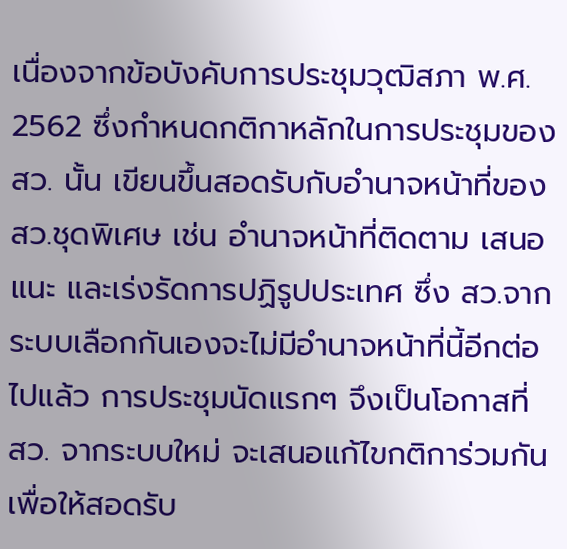เนื่องจากข้อบังคับการประชุมวุฒิสภา พ.ศ. 2562 ซึ่งกำหนดกติกาหลักในการประชุมของ สว. นั้น เขียนขึ้นสอดรับกับอำนาจหน้าที่ของ สว.ชุดพิเศษ เช่น อำนาจหน้าที่ติดตาม เสนอแนะ และเร่งรัดการปฏิรูปประเทศ ซึ่ง สว.จากระบบเลือกกันเองจะไม่มีอำนาจหน้าที่นี้อีกต่อไปแล้ว การประชุมนัดแรกๆ จึงเป็นโอกาสที่ สว. จากระบบใหม่ จะเสนอแก้ไขกติการ่วมกันเพื่อให้สอดรับ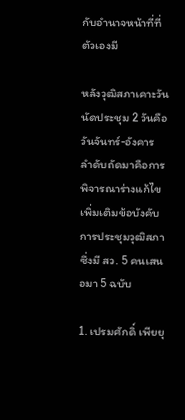กับอำนาจหน้าที่ที่ตัวเองมี

หลังวุฒิสภาเคาะวันนัดประชุม 2 วันคือ วันจันทร์-อังคาร ลำดับถัดมาคือการพิจารณาร่างแก้ไขเพิ่มเติมข้อบังคับการประชุมวุฒิสภา ซึ่งมี สว. 5 คนเสนอมา 5 ฉบับ

1. เปรมศักดิ์ เพียยุ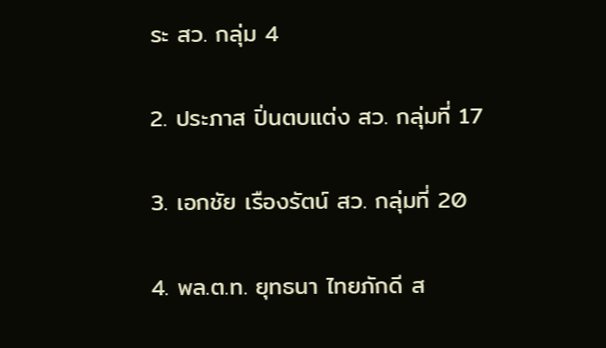ระ สว. กลุ่ม 4

2. ประภาส ปิ่นตบแต่ง สว. กลุ่มที่ 17

3. เอกชัย เรืองรัตน์ สว. กลุ่มที่ 20

4. พล.ต.ท. ยุทธนา ไทยภักดี ส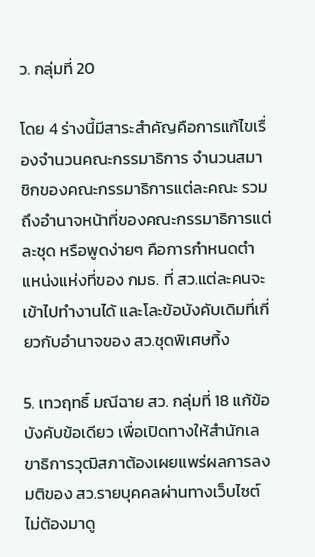ว. กลุ่มที่ 20

โดย 4 ร่างนี้มีสาระสำคัญคือการแก้ไขเรื่องจำนวนคณะกรรมาธิการ จำนวนสมาชิกของคณะกรรมาธิการแต่ละคณะ รวมถึงอำนาจหน้าที่ของคณะกรรมาธิการแต่ละชุด หรือพูดง่ายๆ คือการกำหนดตำแหน่งแห่งที่ของ กมธ. ที่ สว.แต่ละคนจะเข้าไปทำงานได้ และโละข้อบังคับเดิมที่เกี่ยวกับอำนาจของ สว.ชุดพิเศษทิ้ง

5. เทวฤทธิ์ มณีฉาย สว. กลุ่มที่ 18 แก้ข้อบังคับข้อเดียว เพื่อเปิดทางให้สำนักเลขาธิการวุฒิสภาต้องเผยแพร่ผลการลงมติของ สว.รายบุคคลผ่านทางเว็บไซต์ ไม่ต้องมาดู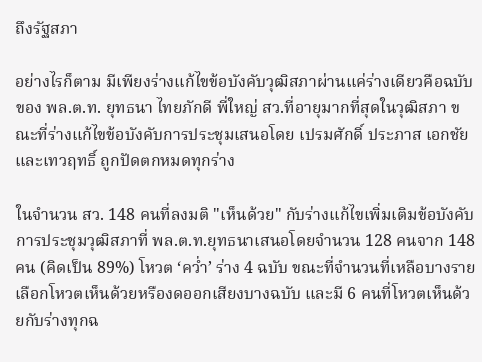ถึงรัฐสภา

อย่างไรก็ตาม มีเพียงร่างแก้ไขข้อบังคับวุฒิสภาผ่านแค่ร่างเดียวคือฉบับของ พล.ต.ท. ยุทธนา ไทยภักดี พี่ใหญ่ สว.ที่อายุมากที่สุดในวุฒิสภา ขณะที่ร่างแก้ไขข้อบังคับการประชุมเสนอโดย เปรมศักดิ์ ประภาส เอกชัย และเทวฤทธิ์ ถูกปัดตกหมดทุกร่าง

ในจำนวน สว. 148 คนที่ลงมติ "เห็นด้วย" กับร่างแก้ไขเพิ่มเติมข้อบังคับการประชุมวุฒิสภาที่ พล.ต.ท.ยุทธนาเสนอโดยจำนวน 128 คนจาก 148 คน (คิดเป็น 89%) โหวต ‘คว่ำ’ ร่าง 4 ฉบับ ขณะที่จำนวนที่เหลือบางรายเลือกโหวตเห็นด้วยหรืองดออกเสียงบางฉบับ และมี 6 คนที่โหวตเห็นด้วยกับร่างทุกฉ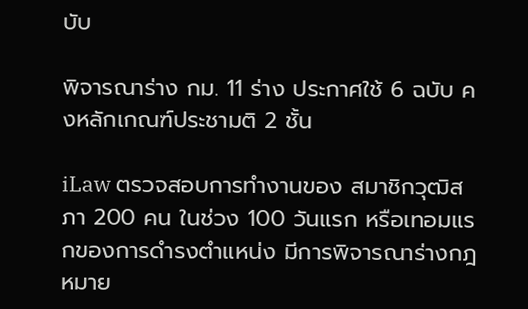บับ

พิจารณาร่าง กม. 11 ร่าง ประกาศใช้ 6 ฉบับ คงหลักเกณฑ์ประชามติ 2 ชั้น

iLaw ตรวจสอบการทำงานของ สมาชิกวุฒิสภา 200 คน ในช่วง 100 วันแรก หรือเทอมแรกของการดำรงตำแหน่ง มีการพิจารณาร่างกฎหมาย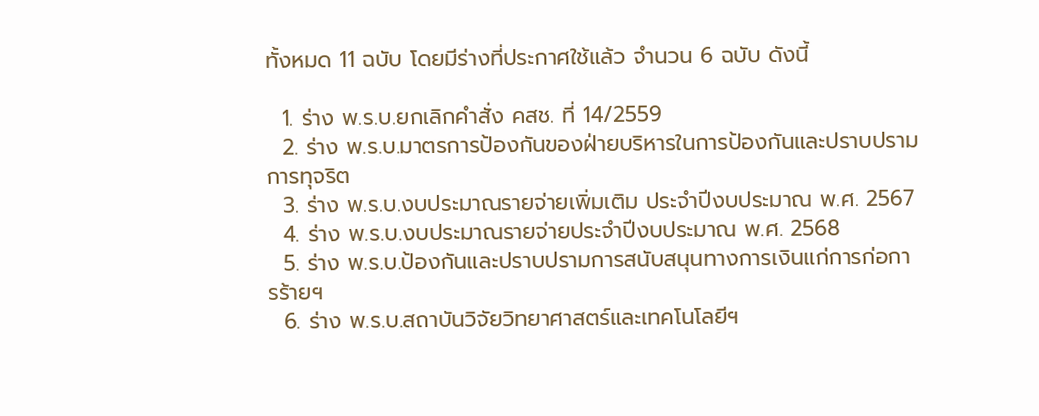ทั้งหมด 11 ฉบับ โดยมีร่างที่ประกาศใช้แล้ว จำนวน 6 ฉบับ ดังนี้

  1. ร่าง พ.ร.บ.ยกเลิกคำสั่ง คสช. ที่ 14/2559
  2. ร่าง พ.ร.บ.มาตรการป้องกันของฝ่ายบริหารในการป้องกันและปราบปรามการทุจริต
  3. ร่าง พ.ร.บ.งบประมาณรายจ่ายเพิ่มเติม ประจำปีงบประมาณ พ.ศ. 2567
  4. ร่าง พ.ร.บ.งบประมาณรายจ่ายประจำปีงบประมาณ พ.ศ. 2568
  5. ร่าง พ.ร.บ.ป้องกันและปราบปรามการสนับสนุนทางการเงินแก่การก่อการร้ายฯ
  6. ร่าง พ.ร.บ.สถาบันวิจัยวิทยาศาสตร์และเทคโนโลยีฯ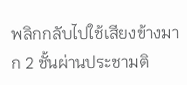พลิกกลับไปใช้เสียงข้างมาก 2 ชั้นผ่านประชามติ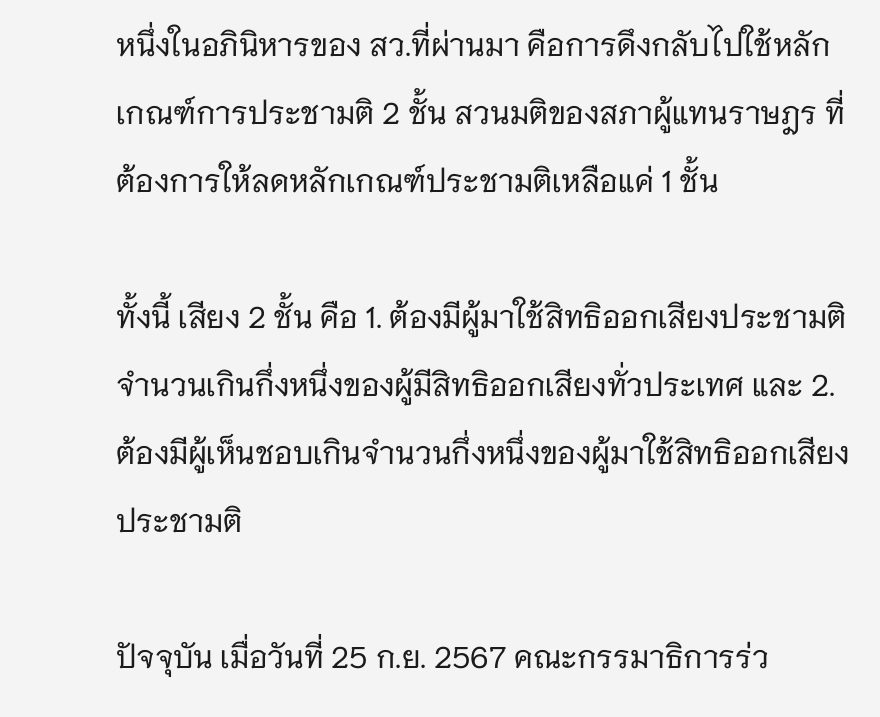หนึ่งในอภินิหารของ สว.ที่ผ่านมา คือการดึงกลับไปใช้หลักเกณฑ์การประชามติ 2 ชั้น สวนมติของสภาผู้แทนราษฎร ที่ต้องการให้ลดหลักเกณฑ์ประชามติเหลือแค่ 1 ชั้น

ทั้งนี้ เสียง 2 ชั้น คือ 1. ต้องมีผู้มาใช้สิทธิออกเสียงประชามติ จำนวนเกินกึ่งหนึ่งของผู้มีสิทธิออกเสียงทั่วประเทศ และ 2. ต้องมีผู้เห็นชอบเกินจำนวนกึ่งหนึ่งของผู้มาใช้สิทธิออกเสียงประชามติ

ปัจจุบัน เมื่อวันที่ 25 ก.ย. 2567 คณะกรรมาธิการร่ว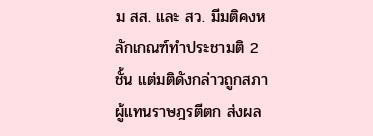ม สส. และ สว. มีมติคงหลักเกณฑ์ทำประชามติ 2 ชั้น แต่มติดังกล่าวถูกสภาผู้แทนราษฎรตีตก ส่งผล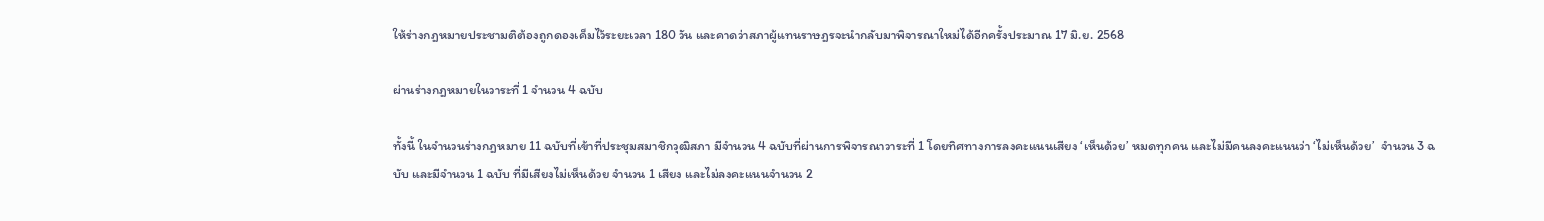ให้ร่างกฎหมายประชามติต้องถูกดองเค็มไว้ระยะเวลา 180 วัน และคาดว่าสภาผู้แทนราษฎรจะนำกลับมาพิจารณาใหม่ได้อีกครั้งประมาณ 17 มิ.ย. 2568

ผ่านร่างกฎหมายในวาระที่ 1 จำนวน 4 ฉบับ

ทั้งนี้ ในจำนวนร่างกฎหมาย 11 ฉบับที่เข้าที่ประชุมสมาชิกวุฒิสภา มีจำนวน 4 ฉบับที่ผ่านการพิจารณาวาระที่ 1 โดยทิศทางการลงคะแนนเสียง ‘เห็นด้วย’ หมดทุกคน และไม่มีคนลงคะแนนว่า ‘ไม่เห็นด้วย’  จำนวน 3 ฉบับ และมีจำนวน 1 ฉบับ ที่มีเสียงไม่เห็นด้วย จำนวน 1 เสียง และไม่ลงคะแนนจำนวน 2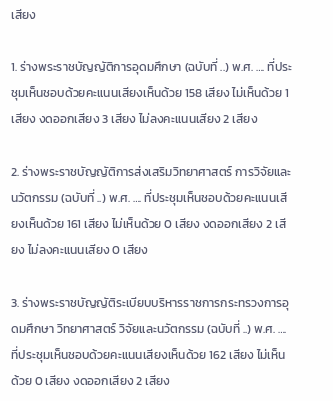เสียง

1. ร่างพระราชบัญญัติการอุดมศึกษา (ฉบับที่ ..) พ.ศ. …. ที่ประชุมเห็นชอบด้วยคะแนนเสียงเห็นด้วย 158 เสียง ไม่เห็นด้วย 1 เสียง งดออกเสียง 3 เสียง ไม่ลงคะแนนเสียง 2 เสียง

2. ร่างพระราชบัญญัติการส่งเสริมวิทยาศาสตร์ การวิจัยและนวัตกรรม (ฉบับที่ ..) พ.ศ. …. ที่ประชุมเห็นชอบด้วยคะแนนเสียงเห็นด้วย 161 เสียง ไม่เห็นด้วย 0 เสียง งดออกเสียง 2 เสียง ไม่ลงคะแนนเสียง 0 เสียง

3. ร่างพระราชบัญญัติระเบียบบริหารราชการกระทรวงการอุดมศึกษา วิทยาศาสตร์ วิจัยและนวัตกรรม (ฉบับที่ ..) พ.ศ. …. ที่ประชุมเห็นชอบด้วยคะแนนเสียงเห็นด้วย 162 เสียง ไม่เห็นด้วย 0 เสียง งดออกเสียง 2 เสียง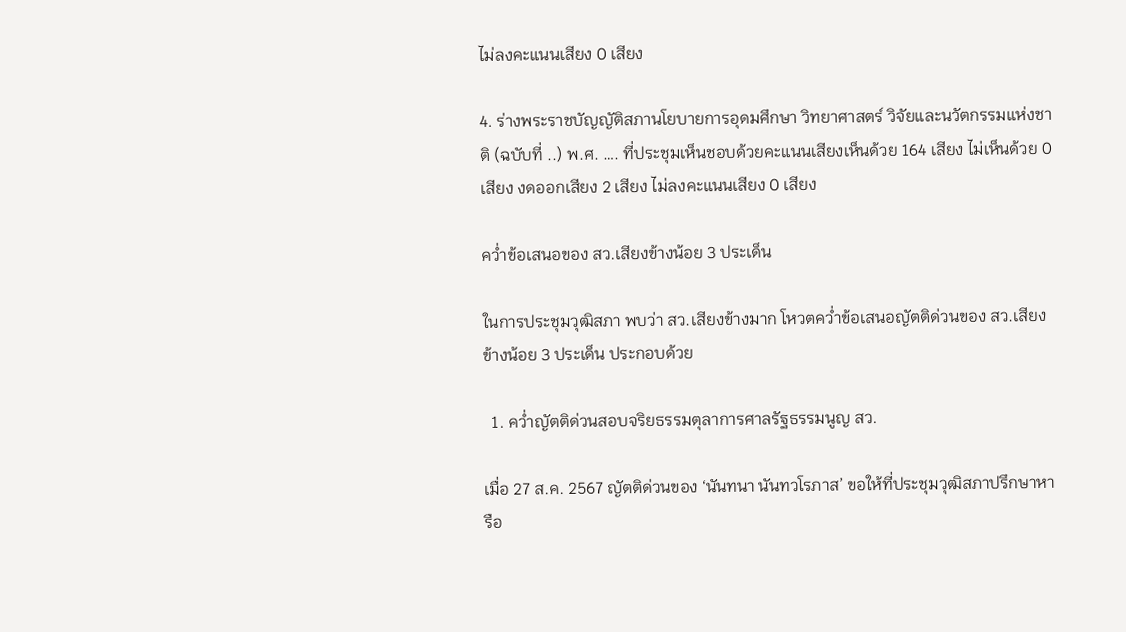ไม่ลงคะแนนเสียง 0 เสียง

4. ร่างพระราชบัญญัติสภานโยบายการอุดมศึกษา วิทยาศาสตร์ วิจัยและนวัตกรรมแห่งชาติ (ฉบับที่ ..) พ.ศ. …. ที่ประชุมเห็นชอบด้วยคะแนนเสียงเห็นด้วย 164 เสียง ไม่เห็นด้วย 0 เสียง งดออกเสียง 2 เสียง ไม่ลงคะแนนเสียง 0 เสียง

คว่ำข้อเสนอของ สว.เสียงข้างน้อย 3 ประเด็น

ในการประชุมวุฒิสภา พบว่า สว.เสียงข้างมาก โหวตคว่ำข้อเสนอญัตติด่วนของ สว.เสียงข้างน้อย 3 ประเด็น ประกอบด้วย

  1. คว่ำญัตติด่วนสอบจริยธรรมตุลาการศาลรัฐธรรมนูญ สว.

เมื่อ 27 ส.ค. 2567 ญัตติด่วนของ ‘นันทนา นันทวโรภาส’ ขอให้ที่ประชุมวุฒิสภาปรึกษาหารือ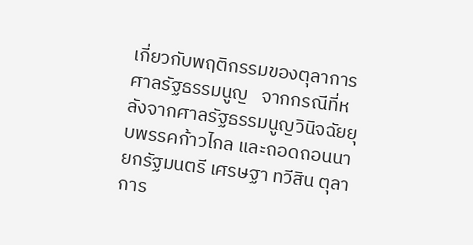เกี่ยวกับพฤติกรรมของตุลาการศาลรัฐธรรมนูญ   จากกรณีที่หลังจากศาลรัฐธรรมนูญวินิจฉัยยุบพรรคก้าวไกล และถอดถอนนายกรัฐมนตรี เศรษฐา ทวีสิน ตุลาการ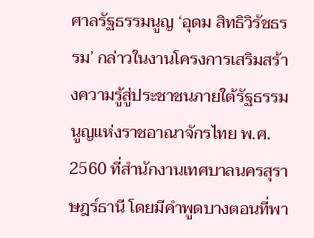ศาลรัฐธรรมนูญ ‘อุดม สิทธิวิรัชธรรม’ กล่าวในงานโครงการเสริมสร้างความรู้สู่ประชาชนภายใต้รัฐธรรมนูญแห่งราชอาณาจักรไทย พ.ศ. 2560 ที่สำนักงานเทศบาลนครสุราษฎร์ธานี โดยมีคำพูดบางตอนที่พา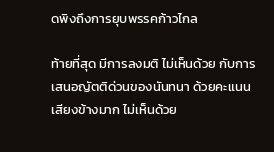ดพิงถึงการยุบพรรคก้าวไกล

ท้ายที่สุด มีการลงมติ ไม่เห็นด้วย กับการเสนอญัตติด่วนของนันทนา ด้วยคะแนนเสียงข้างมาก ไม่เห็นด้วย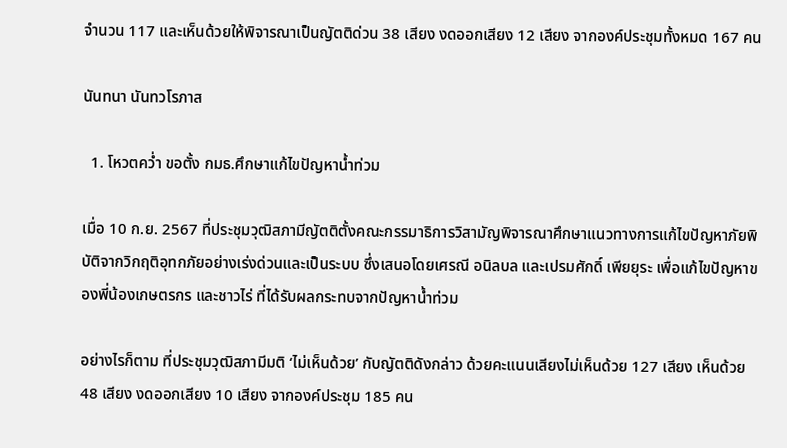จำนวน 117 และเห็นด้วยให้พิจารณาเป็นญัตติด่วน 38 เสียง งดออกเสียง 12 เสียง จากองค์ประชุมทั้งหมด 167 คน

นันทนา นันทวโรภาส

  1. โหวตคว่ำ ขอตั้ง กมธ.ศึกษาแก้ไขปัญหาน้ำท่วม

เมื่อ 10 ก.ย. 2567 ที่ประชุมวุฒิสภามีญัตติตั้งคณะกรรมาธิการวิสามัญพิจารณาศึกษาแนวทางการแก้ไขปัญหาภัยพิบัติจากวิกฤติอุทกภัยอย่างเร่งด่วนและเป็นระบบ ซึ่งเสนอโดยเศรณี อนิลบล และเปรมศักดิ์ เพียยุระ เพื่อแก้ไขปัญหาของพี่น้องเกษตรกร และชาวไร่ ที่ได้รับผลกระทบจากปัญหาน้ำท่วม

อย่างไรก็ตาม ที่ประชุมวุฒิสภามีมติ ‘ไม่เห็นด้วย’ กับญัตติดังกล่าว ด้วยคะแนนเสียงไม่เห็นด้วย 127 เสียง เห็นด้วย 48 เสียง งดออกเสียง 10 เสียง จากองค์ประชุม 185 คน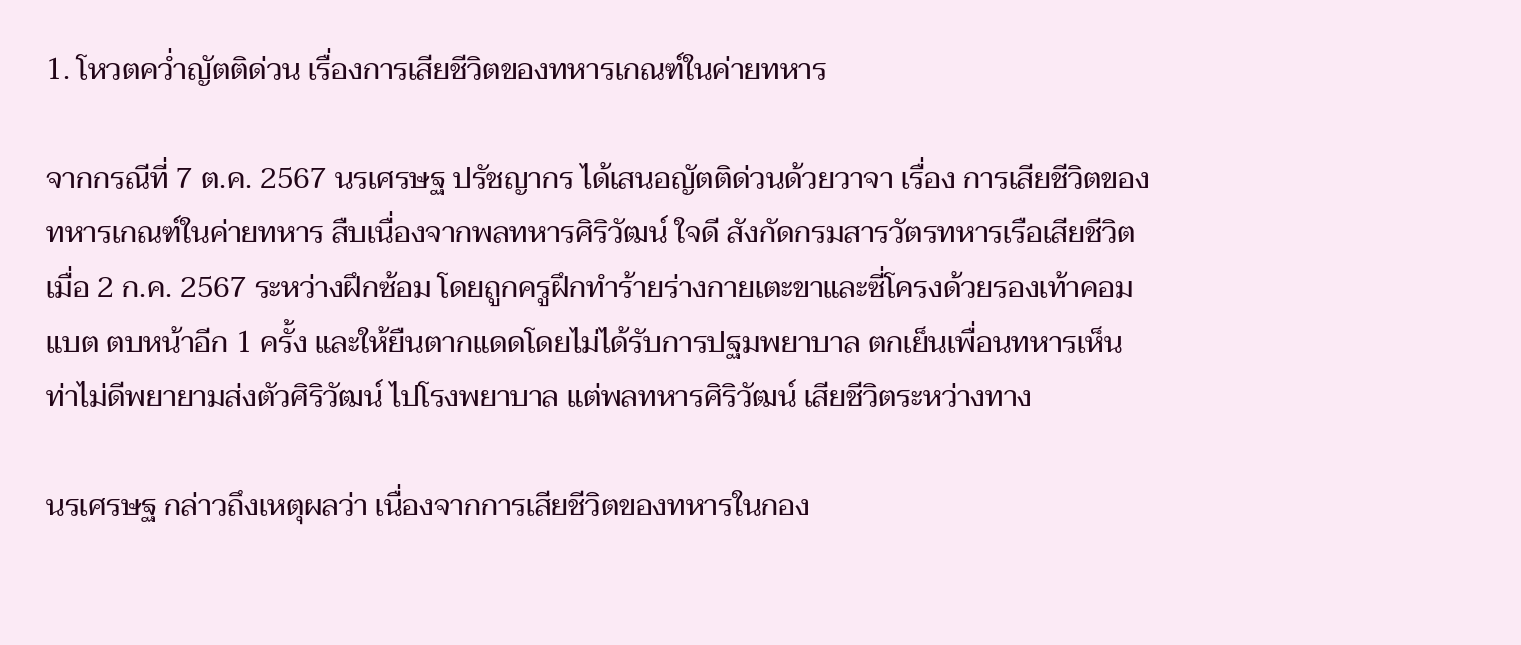1. โหวตคว่ำญัตติด่วน เรื่องการเสียชีวิตของทหารเกณฑ์ในค่ายทหาร

จากกรณีที่ 7 ต.ค. 2567 นรเศรษฐ ปรัชญากร ได้เสนอญัตติด่วนด้วยวาจา เรื่อง การเสียชีวิตของทหารเกณฑ์ในค่ายทหาร สืบเนื่องจากพลทหารศิริวัฒน์ ใจดี สังกัดกรมสารวัตรทหารเรือเสียชีวิตเมื่อ 2 ก.ค. 2567 ระหว่างฝึกซ้อม โดยถูกครูฝึกทำร้ายร่างกายเตะขาและซี่โครงด้วยรองเท้าคอมแบต ตบหน้าอีก 1 ครั้ง และให้ยืนตากแดดโดยไม่ได้รับการปฐมพยาบาล ตกเย็นเพื่อนทหารเห็นท่าไม่ดีพยายามส่งตัวศิริวัฒน์ ไปโรงพยาบาล แต่พลทหารศิริวัฒน์ เสียชีวิตระหว่างทาง

นรเศรษฐ กล่าวถึงเหตุผลว่า เนื่องจากการเสียชีวิตของทหารในกอง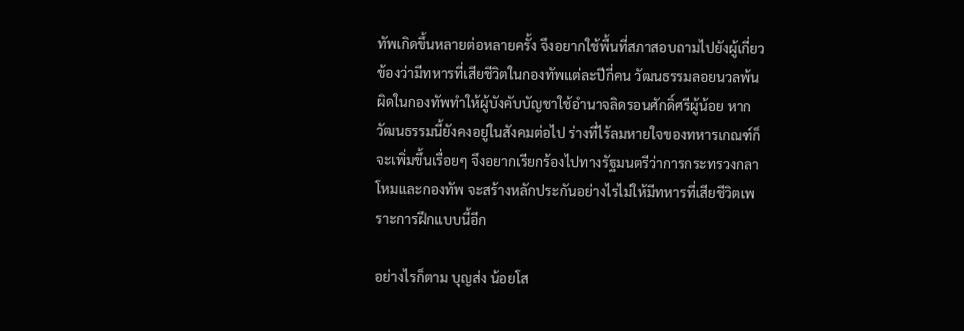ทัพเกิดขึ้นหลายต่อหลายครั้ง จึงอยากใช้พื้นที่สภาสอบถามไปยังผู้เกี่ยวข้องว่ามีทหารที่เสียชีวิตในกองทัพแต่ละปีกี่คน วัฒนธรรมลอยนวลพ้นผิดในกองทัพทำให้ผู้บังคับบัญชาใช้อำนาจลิดรอนศักดิ์ศรีผู้น้อย หากวัฒนธรรมนี้ยังคงอยู่ในสังคมต่อไป ร่างที่ไร้ลมหายใจของทหารเกณฑ์ก็จะเพิ่มขึ้นเรื่อยๆ จึงอยากเรียกร้องไปทางรัฐมนตรีว่าการกระทรวงกลาโหมและกองทัพ จะสร้างหลักประกันอย่างไรไม่ให้มีทหารที่เสียชีวิตเพราะการฝึกแบบนี้อีก

อย่างไรก็ตาม บุญส่ง น้อยโส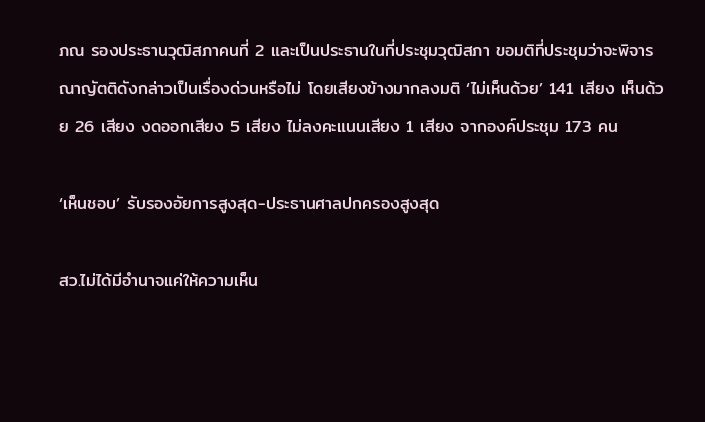ภณ รองประธานวุฒิสภาคนที่ 2 และเป็นประธานในที่ประชุมวุฒิสภา ขอมติที่ประชุมว่าจะพิจารณาญัตติดังกล่าวเป็นเรื่องด่วนหรือไม่ โดยเสียงข้างมากลงมติ ‘ไม่เห็นด้วย’ 141 เสียง เห็นด้วย 26 เสียง งดออกเสียง 5 เสียง ไม่ลงคะแนนเสียง 1 เสียง จากองค์ประชุม 173 คน

‘เห็นชอบ’ รับรองอัยการสูงสุด-ประธานศาลปกครองสูงสุด

สว.ไม่ได้มีอำนาจแค่ให้ความเห็น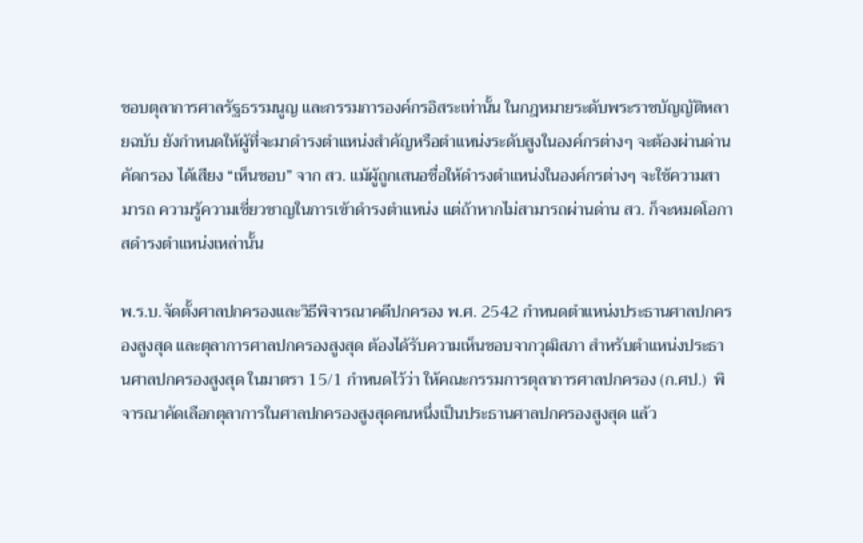ชอบตุลาการศาลรัฐธรรมนูญ และกรรมการองค์กรอิสระเท่านั้น ในกฎหมายระดับพระราชบัญญัติหลายฉบับ ยังกำหนดให้ผู้ที่จะมาดำรงตำแหน่งสำคัญหรือตำแหน่งระดับสูงในองค์กรต่างๆ จะต้องผ่านด่านคัดกรอง ได้เสียง “เห็นชอบ” จาก สว. แม้ผู้ถูกเสนอชื่อให้ดำรงตำแหน่งในองค์กรต่างๆ จะใช้ความสามารถ ความรู้ความเชี่ยวชาญในการเข้าดำรงตำแหน่ง แต่ถ้าหากไม่สามารถผ่านด่าน สว. ก็จะหมดโอกาสดำรงตำแหน่งเหล่านั้น

พ.ร.บ.จัดตั้งศาลปกครองและวิธีพิจารณาคดีปกครอง พ.ศ. 2542 กำหนดตำแหน่งประธานศาลปกครองสูงสุด และตุลาการศาลปกครองสูงสุด ต้องได้รับความเห็นชอบจากวุฒิสภา สำหรับตำแหน่งประธานศาลปกครองสูงสุด ในมาตรา 15/1 กำหนดไว้ว่า ให้คณะกรรมการตุลาการศาลปกครอง (ก.ศป.)  พิจารณาคัดเลือกตุลาการในศาลปกครองสูงสุดคนหนึ่งเป็นประธานศาลปกครองสูงสุด แล้ว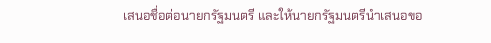เสนอชื่อต่อนายกรัฐมนตรี และให้นายกรัฐมนตรีนำเสนอขอ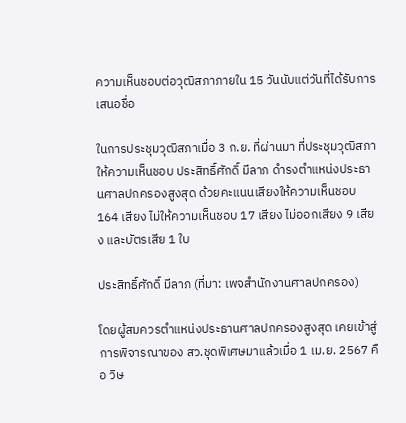ความเห็นชอบต่อวุฒิสภาภายใน 15 วันนับแต่วันที่ได้รับการเสนอชื่อ

ในการประชุมวุฒิสภาเมื่อ 3 ก.ย. ที่ผ่านมา ที่ประชุมวุฒิสภาให้ความเห็นชอบ ประสิทธิ์ศักดิ์ มีลาภ ดำรงตำแหน่งประธานศาลปกครองสูงสุด ด้วยคะแนนเสียงให้ความเห็นชอบ 164 เสียง ไม่ให้ความเห็นชอบ 17 เสียง ไม่ออกเสียง 9 เสียง และบัตรเสีย 1 ใบ

ประสิทธิ์ศักดิ์ มีลาภ (ที่มา: เพจสำนักงานศาลปกครอง)

โดยผู้สมควรตำแหน่งประธานศาลปกครองสูงสุด เคยเข้าสู่การพิจารณาของ สว.ชุดพิเศษมาแล้วเมื่อ 1 เม.ย. 2567 คือ วิษ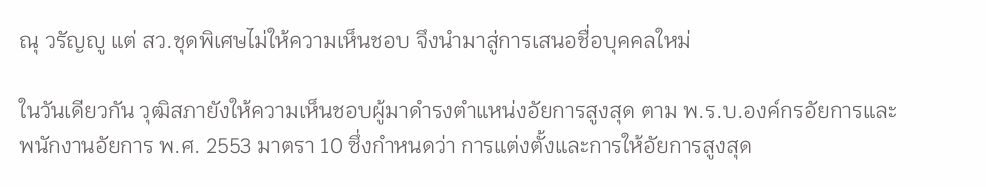ณุ วรัญญู แต่ สว.ชุดพิเศษไม่ให้ความเห็นชอบ จึงนำมาสู่การเสนอชื่อบุคคลใหม่

ในวันเดียวกัน วุฒิสภายังให้ความเห็นชอบผู้มาดำรงตำแหน่งอัยการสูงสุด ตาม พ.ร.บ.องค์กรอัยการและพนักงานอัยการ พ.ศ. 2553 มาตรา 10 ซึ่งกำหนดว่า การแต่งตั้งและการให้อัยการสูงสุด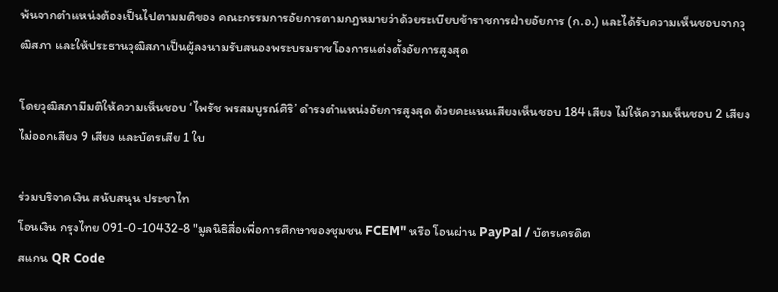พ้นจากตำแหน่งต้องเป็นไปตามมติของ คณะกรรมการอัยการตามกฎหมายว่าด้วยระเบียบข้าราชการฝ่ายอัยการ (ก.อ.) และได้รับความเห็นชอบจากวุฒิสภา และให้ประธานวุฒิสภาเป็นผู้ลงนามรับสนองพระบรมราชโองการแต่งตั้งอัยการสูงสุด

โดยวุฒิสภามีมติให้ความเห็นชอบ ‘ไพรัช พรสมบูรณ์ศิริ’ ดำรงตำแหน่งอัยการสูงสุด ด้วยคะแนนเสียงเห็นชอบ 184 เสียง ไม่ให้ความเห็นชอบ 2 เสียง ไม่ออกเสียง 9 เสียง และบัตรเสีย 1 ใบ

ร่วมบริจาคเงิน สนับสนุน ประชาไท
โอนเงิน กรุงไทย 091-0-10432-8 "มูลนิธิสื่อเพื่อการศึกษาของชุมชน FCEM" หรือ โอนผ่าน PayPal / บัตรเครดิต
สแกน QR Code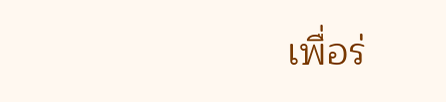เพื่อร่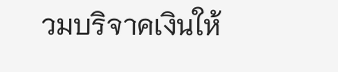วมบริจาคเงินให้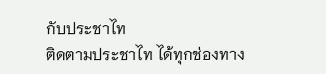กับประชาไท
ติดตามประชาไท ได้ทุกช่องทาง